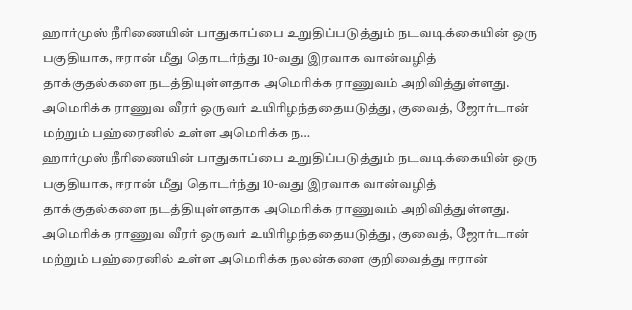ஹார்முஸ் நீரிணையின் பாதுகாப்பை உறுதிப்படுத்தும் நடவடிக்கையின் ஒரு பகுதியாக, ஈரான் மீது தொடர்ந்து 10-வது இரவாக வான்வழித் தாக்குதல்களை நடத்தியுள்ளதாக அமெரிக்க ராணுவம் அறிவித்துள்ளது. அமெரிக்க ராணுவ வீரர் ஒருவர் உயிரிழந்ததையடுத்து, குவைத், ஜோர்டான் மற்றும் பஹ்ரைனில் உள்ள அமெரிக்க ந…
ஹார்முஸ் நீரிணையின் பாதுகாப்பை உறுதிப்படுத்தும் நடவடிக்கையின் ஒரு பகுதியாக, ஈரான் மீது தொடர்ந்து 10-வது இரவாக வான்வழித் தாக்குதல்களை நடத்தியுள்ளதாக அமெரிக்க ராணுவம் அறிவித்துள்ளது.
அமெரிக்க ராணுவ வீரர் ஒருவர் உயிரிழந்ததையடுத்து, குவைத், ஜோர்டான் மற்றும் பஹ்ரைனில் உள்ள அமெரிக்க நலன்களை குறிவைத்து ஈரான்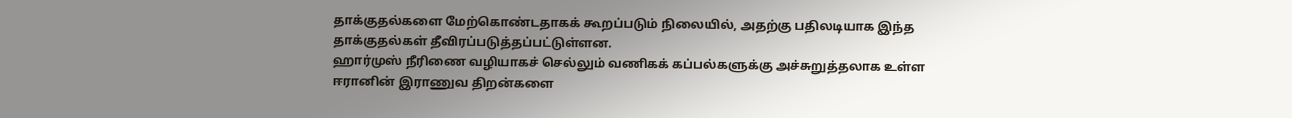தாக்குதல்களை மேற்கொண்டதாகக் கூறப்படும் நிலையில், அதற்கு பதிலடியாக இந்த தாக்குதல்கள் தீவிரப்படுத்தப்பட்டுள்ளன.
ஹார்முஸ் நீரிணை வழியாகச் செல்லும் வணிகக் கப்பல்களுக்கு அச்சுறுத்தலாக உள்ள ஈரானின் இராணுவ திறன்களை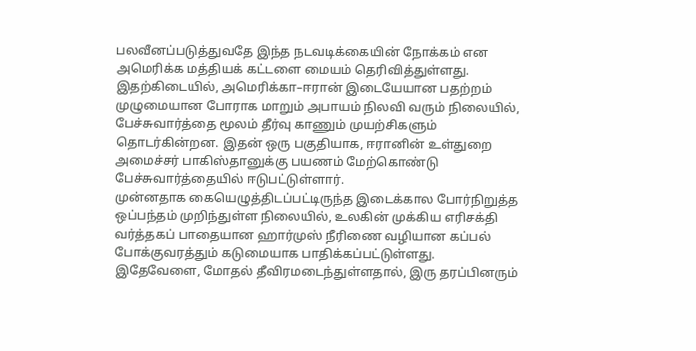பலவீனப்படுத்துவதே இந்த நடவடிக்கையின் நோக்கம் என அமெரிக்க மத்தியக் கட்டளை மையம் தெரிவித்துள்ளது.
இதற்கிடையில், அமெரிக்கா–ஈரான் இடையேயான பதற்றம் முழுமையான போராக மாறும் அபாயம் நிலவி வரும் நிலையில், பேச்சுவார்த்தை மூலம் தீர்வு காணும் முயற்சிகளும் தொடர்கின்றன. இதன் ஒரு பகுதியாக, ஈரானின் உள்துறை அமைச்சர் பாகிஸ்தானுக்கு பயணம் மேற்கொண்டு பேச்சுவார்த்தையில் ஈடுபட்டுள்ளார்.
முன்னதாக கையெழுத்திடப்பட்டிருந்த இடைக்கால போர்நிறுத்த ஒப்பந்தம் முறிந்துள்ள நிலையில், உலகின் முக்கிய எரிசக்தி வர்த்தகப் பாதையான ஹார்முஸ் நீரிணை வழியான கப்பல் போக்குவரத்தும் கடுமையாக பாதிக்கப்பட்டுள்ளது.
இதேவேளை, மோதல் தீவிரமடைந்துள்ளதால், இரு தரப்பினரும்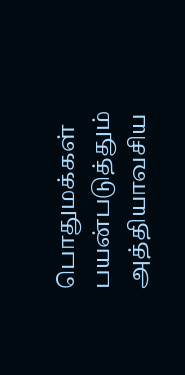பொதுமக்கள் பயன்படுத்தும் அத்தியாவசிய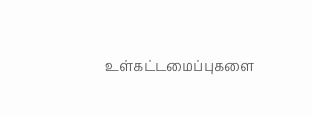உள்கட்டமைப்புகளை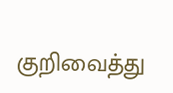குறிவைத்து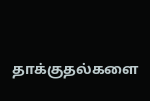தாக்குதல்களை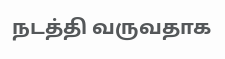நடத்தி வருவதாக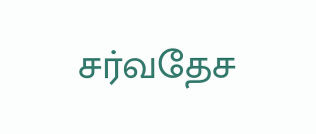சர்வதேச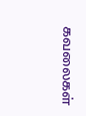கவலைகள்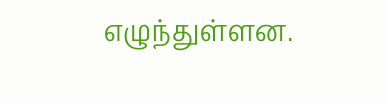எழுந்துள்ளன.